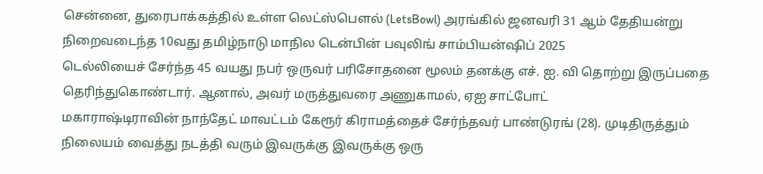சென்னை, துரைபாக்கத்தில் உள்ள லெட்ஸ்பௌல் (LetsBowl) அரங்கில் ஜனவரி 31 ஆம் தேதியன்று நிறைவடைந்த 10வது தமிழ்நாடு மாநில டென்பின் பவுலிங் சாம்பியன்ஷிப் 2025
டெல்லியைச் சேர்ந்த 45 வயது நபர் ஒருவர் பரிசோதனை மூலம் தனக்கு எச். ஐ. வி தொற்று இருப்பதை தெரிந்துகொண்டார். ஆனால், அவர் மருத்துவரை அணுகாமல், ஏஐ சாட்போட்
மகாராஷ்டிராவின் நாந்தேட் மாவட்டம் கேரூர் கிராமத்தைச் சேர்ந்தவர் பாண்டுரங் (28). முடிதிருத்தும் நிலையம் வைத்து நடத்தி வரும் இவருக்கு இவருக்கு ஒரு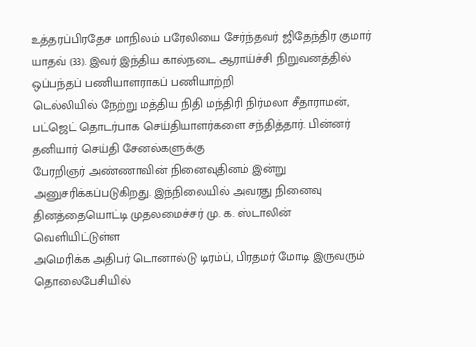உத்தரப்பிரதேச மாநிலம் பரேலியை சேர்ந்தவர் ஜிதேந்திர குமார் யாதவ் (33). இவர் இந்திய கால்நடை ஆராய்ச்சி நிறுவனத்தில் ஒப்பந்தப் பணியாளராகப் பணியாற்றி
டெல்லியில் நேற்று மத்திய நிதி மந்திரி நிர்மலா சீதாராமன், பட்ஜெட் தொடர்பாக செய்தியாளர்களை சந்தித்தார். பின்னர் தனியார் செய்தி சேனல்களுக்கு
பேரறிஞர் அண்ணாவின் நினைவுதினம் இன்று அனுசரிக்கப்படுகிறது. இந்நிலையில் அவரது நினைவு தினத்தையொட்டி முதலமைச்சர் மு. க. ஸ்டாலின் வெளியிட்டுள்ள
அமெரிக்க அதிபர் டொனால்டு டிரம்ப், பிரதமர் மோடி இருவரும் தொலைபேசியில்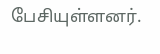பேசியுள்ளனர்.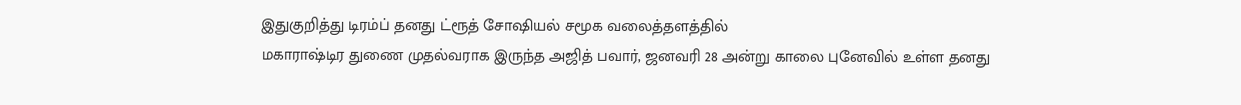இதுகுறித்து டிரம்ப் தனது ட்ரூத் சோஷியல் சமூக வலைத்தளத்தில்
மகாராஷ்டிர துணை முதல்வராக இருந்த அஜித் பவார், ஜனவரி 28 அன்று காலை புனேவில் உள்ள தனது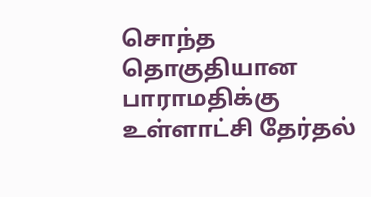சொந்த தொகுதியான பாராமதிக்கு உள்ளாட்சி தேர்தல்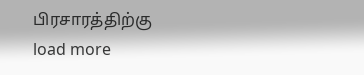பிரசாரத்திற்கு
load more